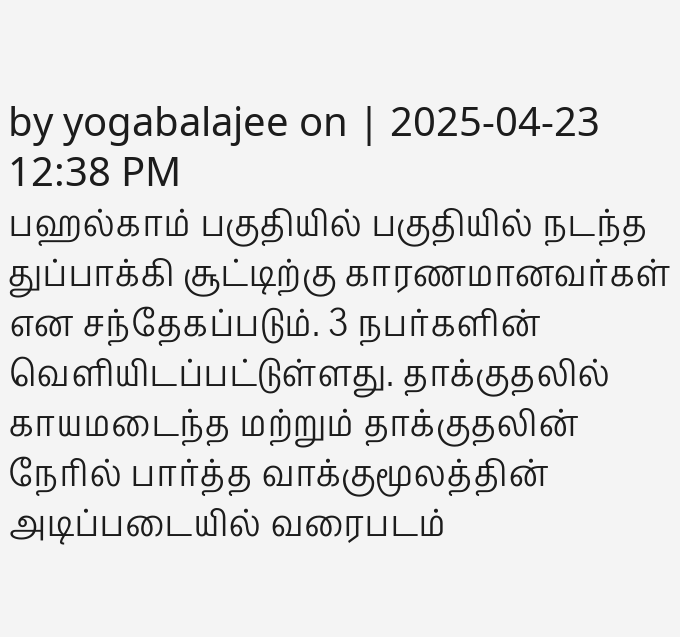by yogabalajee on | 2025-04-23 12:38 PM
பஹல்காம் பகுதியில் பகுதியில் நடந்த துப்பாக்கி சூட்டிற்கு காரணமானவர்கள் என சந்தேகப்படும். 3 நபர்களின் வெளியிடப்பட்டுள்ளது. தாக்குதலில் காயமடைந்த மற்றும் தாக்குதலின் நேரில் பார்த்த வாக்குமூலத்தின் அடிப்படையில் வரைபடம்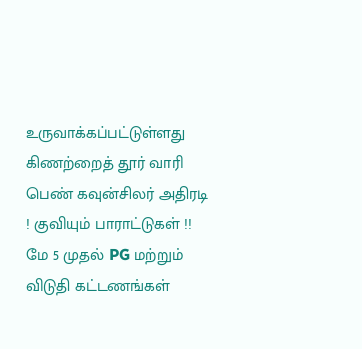உருவாக்கப்பட்டுள்ளது
கிணற்றைத் தூர் வாரி பெண் கவுன்சிலர் அதிரடி ! குவியும் பாராட்டுகள் !!
மே 5 முதல் PG மற்றும் விடுதி கட்டணங்கள்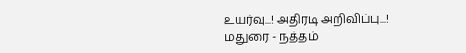உயர்வு...! அதிரடி அறிவிப்பு...!
மதுரை - நத்தம்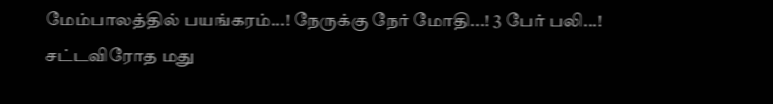மேம்பாலத்தில் பயங்கரம்...! நேருக்கு நேர் மோதி...! 3 பேர் பலி...!
சட்டவிரோத மது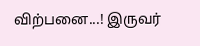விற்பனை...! இருவர்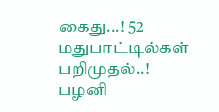கைது...! 52 மதுபாட்டில்கள் பறிமுதல்..!
பழனி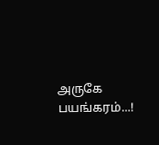அருகே பயங்கரம்...!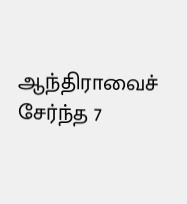ஆந்திராவைச் சேர்ந்த 7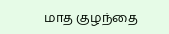மாத குழந்தை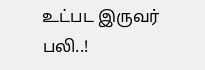உட்பட இருவர் பலி..!